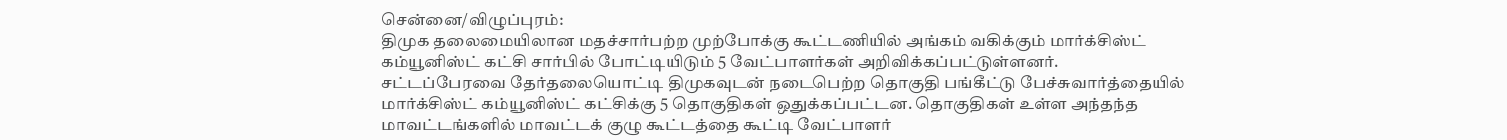சென்னை/விழுப்புரம்:
திமுக தலைமையிலான மதச்சார்பற்ற முற்போக்கு கூட்டணியில் அங்கம் வகிக்கும் மார்க்சிஸ்ட் கம்யூனிஸ்ட் கட்சி சார்பில் போட்டியிடும் 5 வேட்பாளர்கள் அறிவிக்கப்பட்டுள்ளனர்.
சட்டப்பேரவை தேர்தலையொட்டி திமுகவுடன் நடைபெற்ற தொகுதி பங்கீட்டு பேச்சுவார்த்தையில் மார்க்சிஸ்ட் கம்யூனிஸ்ட் கட்சிக்கு 5 தொகுதிகள் ஒதுக்கப்பட்டன. தொகுதிகள் உள்ள அந்தந்த மாவட்டங்களில் மாவட்டக் குழு கூட்டத்தை கூட்டி வேட்பாளர்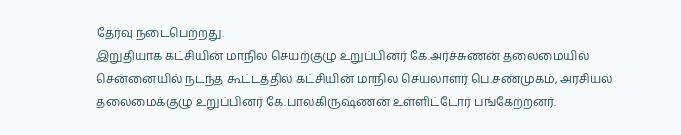தேர்வு நடைபெற்றது.
இறுதியாக கட்சியின் மாநில செயற்குழு உறுப்பினர் கே.அர்ச்சுணன் தலைமையில் சென்னையில் நடந்த கூட்டத்தில் கட்சியின் மாநில செயலாளர் பெ.சண்முகம், அரசியல் தலைமைக்குழு உறுப்பினர் கே.பாலகிருஷ்ணன் உள்ளிட்டோர் பங்கேற்றனர்.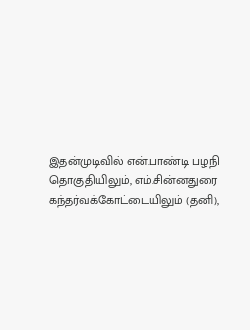இதன்முடிவில் என்.பாண்டி பழநி தொகுதியிலும், எம்.சின்னதுரை கந்தர்வக்கோட்டையிலும் (தனி),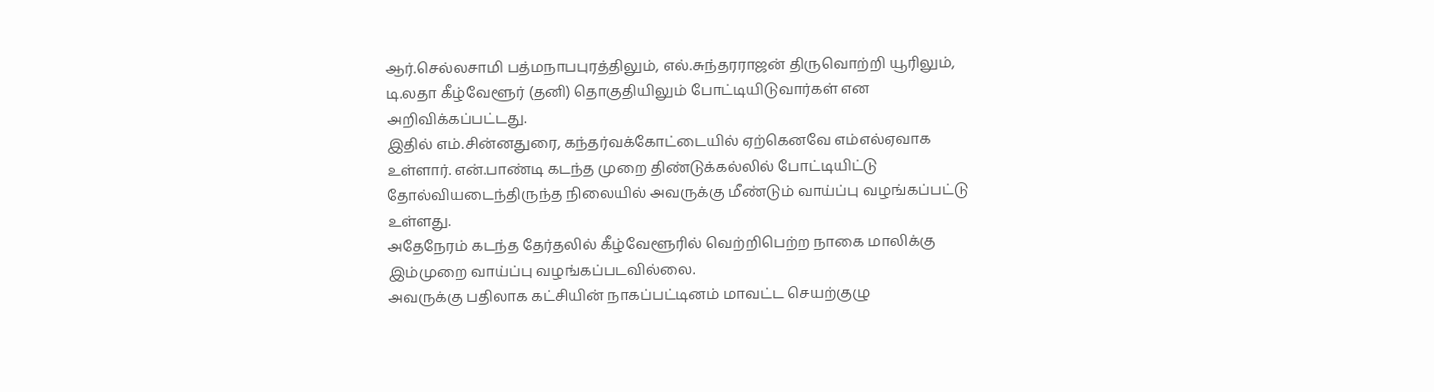ஆர்.செல்லசாமி பத்மநாபபுரத்திலும், எல்.சுந்தரராஜன் திருவொற்றி யூரிலும், டி.லதா கீழ்வேளூர் (தனி) தொகுதியிலும் போட்டியிடுவார்கள் என அறிவிக்கப்பட்டது.
இதில் எம்.சின்னதுரை, கந்தர்வக்கோட்டையில் ஏற்கெனவே எம்எல்ஏவாக உள்ளார். என்.பாண்டி கடந்த முறை திண்டுக்கல்லில் போட்டியிட்டு தோல்வியடைந்திருந்த நிலையில் அவருக்கு மீண்டும் வாய்ப்பு வழங்கப்பட்டு உள்ளது.
அதேநேரம் கடந்த தேர்தலில் கீழ்வேளூரில் வெற்றிபெற்ற நாகை மாலிக்கு இம்முறை வாய்ப்பு வழங்கப்படவில்லை.
அவருக்கு பதிலாக கட்சியின் நாகப்பட்டினம் மாவட்ட செயற்குழு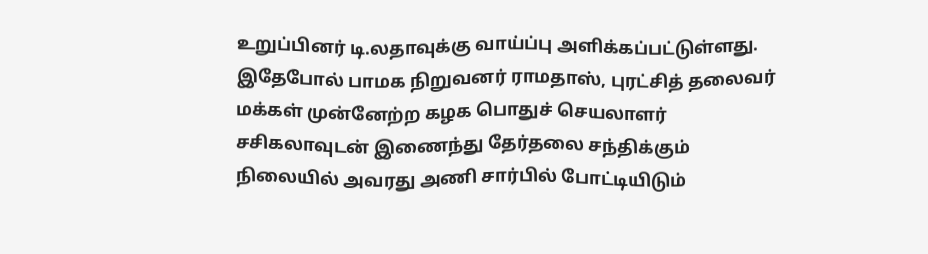உறுப்பினர் டி.லதாவுக்கு வாய்ப்பு அளிக்கப்பட்டுள்ளது.
இதேபோல் பாமக நிறுவனர் ராமதாஸ், புரட்சித் தலைவர் மக்கள் முன்னேற்ற கழக பொதுச் செயலாளர் சசிகலாவுடன் இணைந்து தேர்தலை சந்திக்கும் நிலையில் அவரது அணி சார்பில் போட்டியிடும்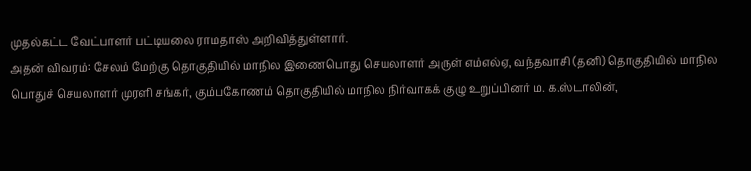முதல்கட்ட வேட்பாளர் பட்டியலை ராமதாஸ் அறிவித்துள்ளார்.
அதன் விவரம்: சேலம் மேற்கு தொகுதியில் மாநில இணைபொது செயலாளர் அருள் எம்எல்ஏ, வந்தவாசி (தனி) தொகுதியில் மாநில பொதுச் செயலாளர் முரளி சங்கர், கும்பகோணம் தொகுதியில் மாநில நிர்வாகக் குழு உறுப்பினர் ம. க.ஸ்டாலின்,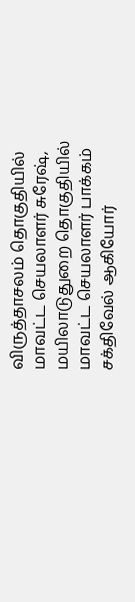விருத்தாசலம் தொகுதியில் மாவட்ட செயலாளர் சுரேஷ், மயிலாடுதுறை தொகுதியில் மாவட்ட செயலாளர் பாக்கம் சக்திவேல் ஆகியோர்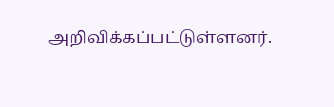அறிவிக்கப்பட்டுள்ளனர்.